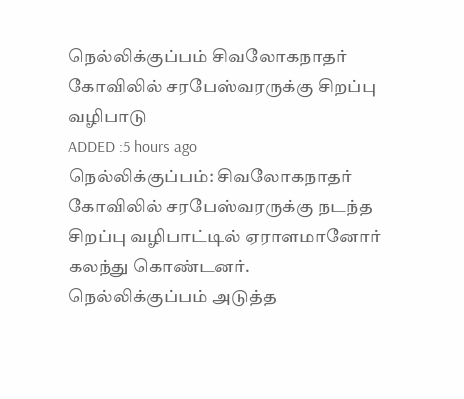நெல்லிக்குப்பம் சிவலோகநாதர் கோவிலில் சரபேஸ்வரருக்கு சிறப்பு வழிபாடு
ADDED :5 hours ago
நெல்லிக்குப்பம்: சிவலோகநாதர் கோவிலில் சரபேஸ்வரருக்கு நடந்த சிறப்பு வழிபாட்டில் ஏராளமானோர் கலந்து கொண்டனர்.
நெல்லிக்குப்பம் அடுத்த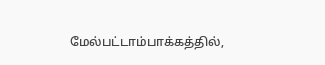மேல்பட்டாம்பாக்கத்தில்,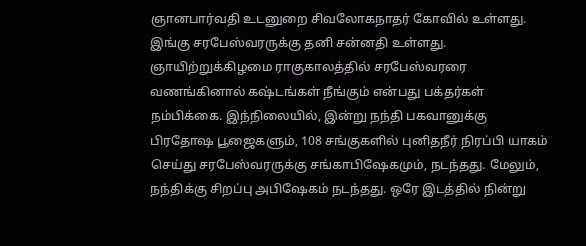ஞானபார்வதி உடனுறை சிவலோகநாதர் கோவில் உள்ளது. இங்கு சரபேஸ்வரருக்கு தனி சன்னதி உள்ளது. ஞாயிற்றுக்கிழமை ராகுகாலத்தில் சரபேஸ்வரரை வணங்கினால் கஷ்டங்கள் நீங்கும் என்பது பக்தர்கள் நம்பிக்கை. இந்நிலையில், இன்று நந்தி பகவானுக்கு பிரதோஷ பூஜைகளும், 108 சங்குகளில் புனிதநீர் நிரப்பி யாகம் செய்து சரபேஸ்வரருக்கு சங்காபிஷேகமும், நடந்தது. மேலும், நந்திக்கு சிறப்பு அபிஷேகம் நடந்தது. ஒரே இடத்தில் நின்று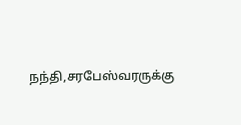நந்தி,சரபேஸ்வரருக்கு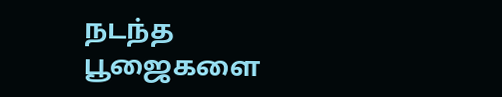நடந்த பூஜைகளை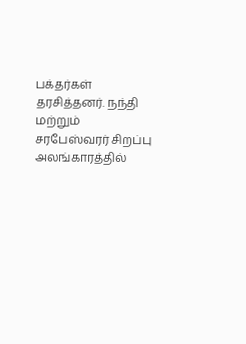பக்தர்கள் தரசித்தனர். நந்தி மற்றும் சரபேஸ்வரர் சிறப்பு அலங்காரத்தில்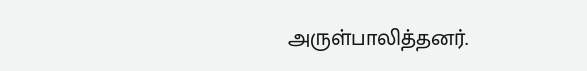அருள்பாலித்தனர்.